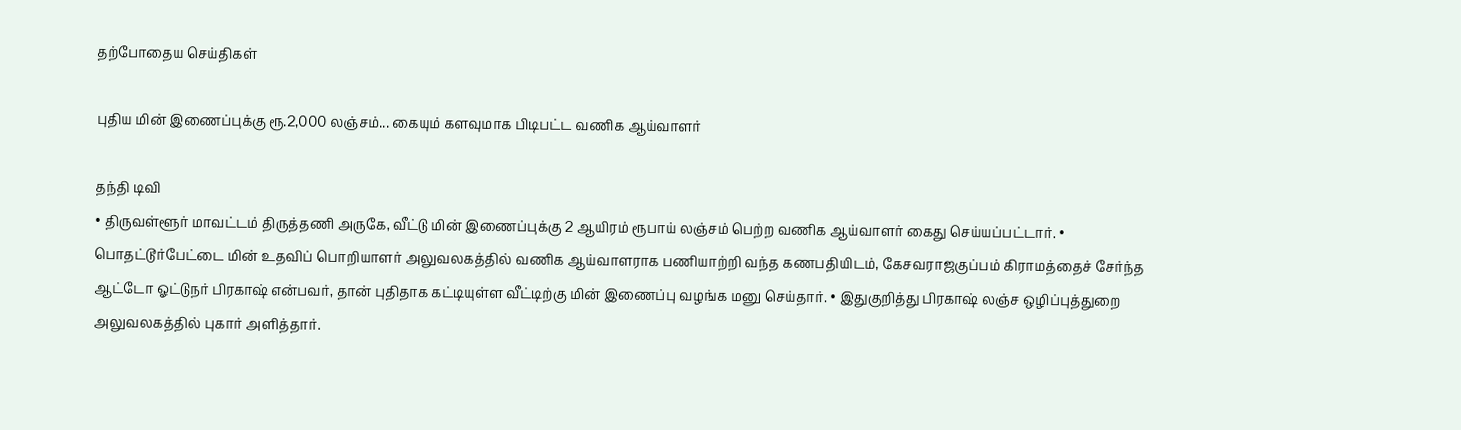தற்போதைய செய்திகள்

புதிய மின் இணைப்புக்கு ரூ.2,000 லஞ்சம்... கையும் களவுமாக பிடிபட்ட வணிக ஆய்வாளர்

தந்தி டிவி
• திருவள்ளூர் மாவட்டம் திருத்தணி அருகே, வீட்டு மின் இணைப்புக்கு 2 ஆயிரம் ரூபாய் லஞ்சம் பெற்ற வணிக ஆய்வாளர் கைது செய்யப்பட்டார். • பொதட்டூர்பேட்டை மின் உதவிப் பொறியாளர் அலுவலகத்தில் வணிக ஆய்வாளராக பணியாற்றி வந்த கணபதியிடம், கேசவராஜகுப்பம் கிராமத்தைச் சேர்ந்த ஆட்டோ ஓட்டுநர் பிரகாஷ் என்பவர், தான் புதிதாக கட்டியுள்ள வீட்டிற்கு மின் இணைப்பு வழங்க மனு செய்தார். • இதுகுறித்து பிரகாஷ் லஞ்ச ஒழிப்புத்துறை அலுவலகத்தில் புகார் அளித்தார்.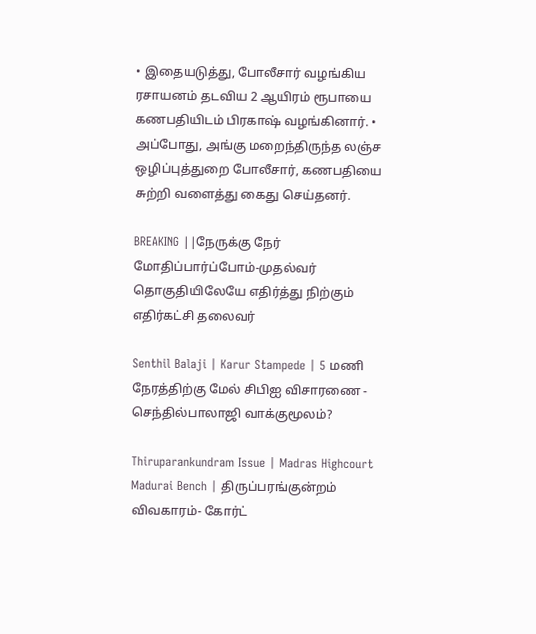• இதையடுத்து, போலீசார் வழங்கிய ரசாயனம் தடவிய 2 ஆயிரம் ரூபாயை கணபதியிடம் பிரகாஷ் வழங்கினார். • அப்போது, அங்கு மறைந்திருந்த லஞ்ச ஒழிப்புத்துறை போலீசார், கணபதியை சுற்றி வளைத்து கைது செய்தனர்.

BREAKING ||நேருக்கு நேர் மோதிப்பார்ப்போம்-முதல்வர் தொகுதியிலேயே எதிர்த்து நிற்கும் எதிர்கட்சி தலைவர்

Senthil Balaji | Karur Stampede | 5 மணி நேரத்திற்கு மேல் சிபிஐ விசாரணை - செந்தில்பாலாஜி வாக்குமூலம்?

Thiruparankundram Issue | Madras Highcourt Madurai Bench | திருப்பரங்குன்றம் விவகாரம்- கோர்ட்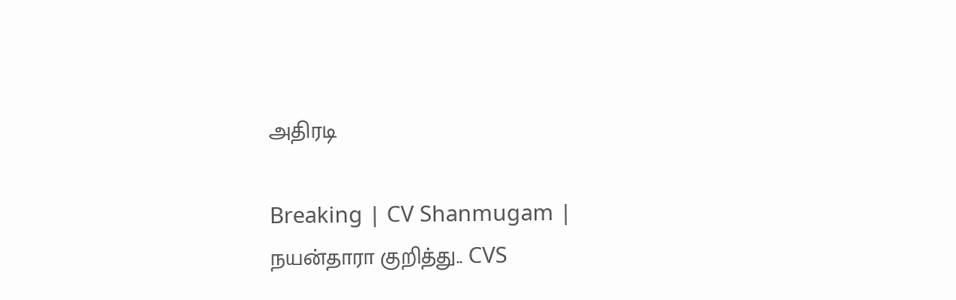அதிரடி

Breaking | CV Shanmugam | நயன்தாரா குறித்து.. CVS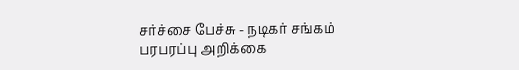சர்ச்சை பேச்சு - நடிகர் சங்கம் பரபரப்பு அறிக்கை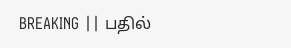BREAKING || பதில்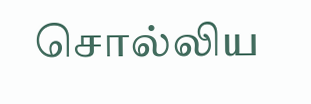சொல்லிய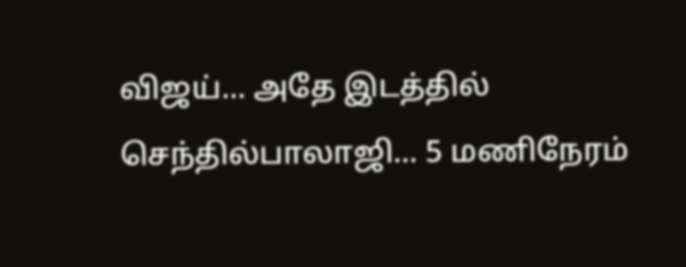விஜய்... அதே இடத்தில் செந்தில்பாலாஜி... 5 மணிநேரம்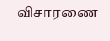விசாரணை